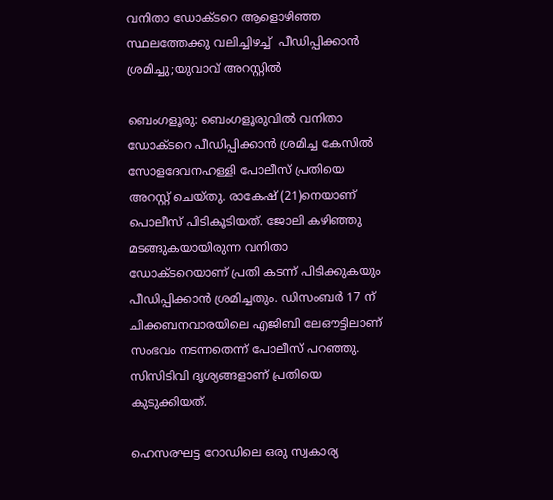വനിതാ ഡോക്ടറെ ആളൊഴിഞ്ഞ സ്ഥലത്തേക്കു വലിച്ചിഴച്ച്  പീഡിപ്പിക്കാൻ ശ്രമിച്ചു;യുവാവ് അറസ്റ്റിൽ

ബെംഗളൂരു: ബെംഗളൂരുവിൽ വനിതാ ഡോക്ടറെ പീഡിപ്പിക്കാൻ ശ്രമിച്ച കേസിൽ സോളദേവനഹള്ളി പോലീസ് പ്രതിയെ അറസ്റ്റ് ചെയ്തു. രാകേഷ് (21)നെയാണ് പൊലീസ് പിടികൂടിയത്. ജോലി കഴിഞ്ഞു മടങ്ങുകയായിരുന്ന വനിതാ ഡോക്ടറെയാണ് പ്രതി കടന്ന് പിടിക്കുകയും പീഡിപ്പിക്കാൻ ശ്രമിച്ചതും. ഡിസംബർ 17 ന് ചിക്കബനവാരയിലെ എജിബി ലേഔട്ടിലാണ് സംഭവം നടന്നതെന്ന് പോലീസ് പറഞ്ഞു. സിസിടിവി ദൃശ്യങ്ങളാണ് പ്രതിയെ കുടുക്കിയത്.

ഹെസരഘട്ട റോഡിലെ ഒരു സ്വകാര്യ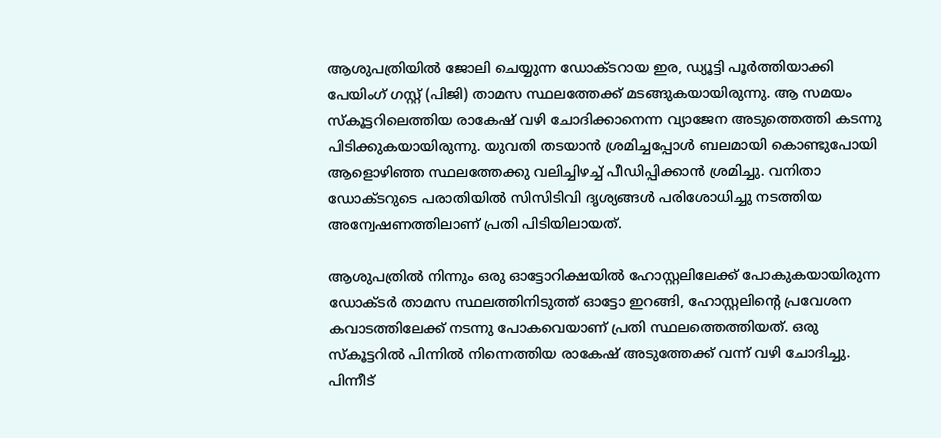ആശുപത്രിയിൽ ജോലി ചെയ്യുന്ന ഡോക്ടറായ ഇര, ഡ്യൂട്ടി പൂർത്തിയാക്കി പേയിംഗ് ഗസ്റ്റ് (പിജി) താമസ സ്ഥലത്തേക്ക് മടങ്ങുകയായിരുന്നു. ആ സമയം സ്കൂട്ടറിലെത്തിയ രാകേഷ് വഴി ചോദിക്കാനെന്ന വ്യാജേന അടുത്തെത്തി കടന്നു പിടിക്കുകയായിരുന്നു. യുവതി തടയാൻ ശ്രമിച്ചപ്പോൾ ബലമായി കൊണ്ടുപോയി ആളൊഴിഞ്ഞ സ്ഥലത്തേക്കു വലിച്ചിഴച്ച് പീഡിപ്പിക്കാൻ ശ്രമിച്ചു. വനിതാ ഡോക്ടറുടെ പരാതിയിൽ സിസിടിവി ദൃശ്യങ്ങൾ പരിശോധിച്ചു നടത്തിയ അന്വേഷണത്തിലാണ് പ്രതി പിടിയിലായത്.

ആശുപത്രിൽ നിന്നും ഒരു ഓട്ടോറിക്ഷയിൽ ഹോസ്റ്റലിലേക്ക് പോകുകയായിരുന്ന ഡോക്ടർ താമസ സ്ഥലത്തിനിടുത്ത് ഓട്ടോ ഇറങ്ങി, ഹോസ്റ്റലിന്റെ പ്രവേശന കവാടത്തിലേക്ക് നടന്നു പോകവെയാണ് പ്രതി സ്ഥലത്തെത്തിയത്. ഒരു സ്കൂട്ടറിൽ പിന്നിൽ നിന്നെത്തിയ രാകേഷ് അടുത്തേക്ക് വന്ന് വഴി ചോദിച്ചു. പിന്നീട്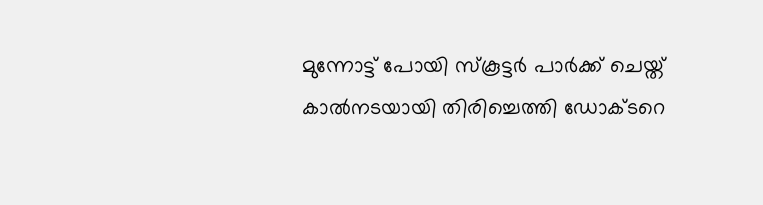മുന്നോട്ട് പോയി സ്കൂട്ടർ പാർക്ക് ചെയ്ത് കാൽനടയായി തിരിച്ചെത്തി ഡോക്ടറെ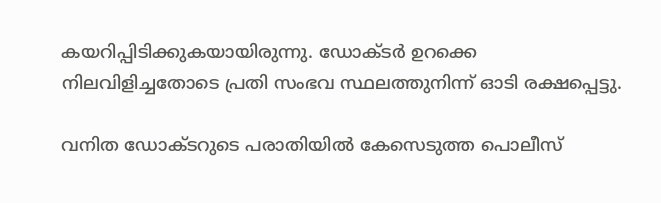കയറിപ്പിടിക്കുകയായിരുന്നു. ഡോക്ടർ ഉറക്കെ നിലവിളിച്ചതോടെ പ്രതി സംഭവ സ്ഥലത്തുനിന്ന് ഓടി രക്ഷപ്പെട്ടു.

വനിത ഡോക്ടറുടെ പരാതിയിൽ കേസെടുത്ത പൊലീസ്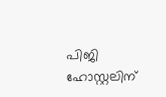പിജി ഹോസ്റ്റലിന്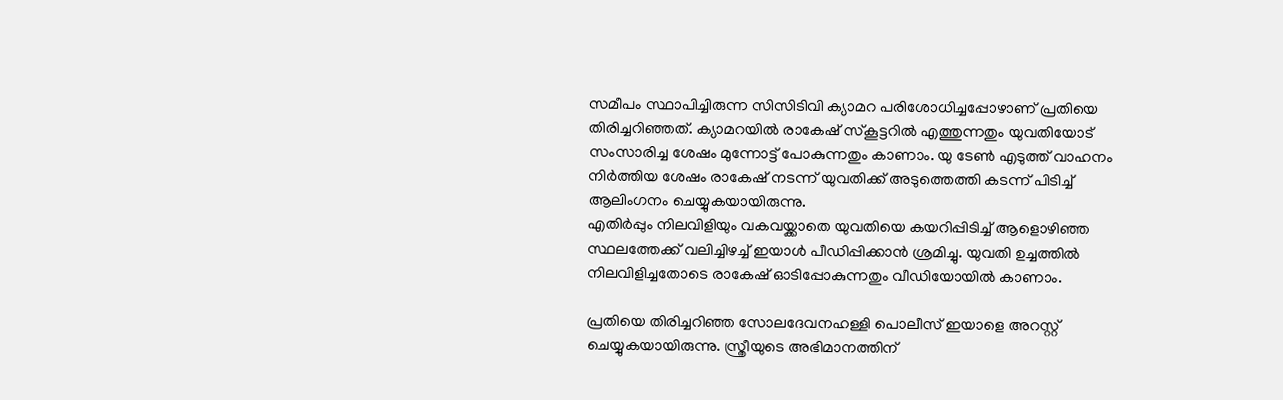സമീപം സ്ഥാപിച്ചിരുന്ന സിസിടിവി ക്യാമറ പരിശോധിച്ചപ്പോഴാണ് പ്രതിയെ തിരിച്ചറിഞ്ഞത്. ക്യാമറയിൽ രാകേഷ് സ്കൂട്ടറിൽ എത്തുന്നതും യുവതിയോട് സംസാരിച്ച ശേഷം മുന്നോട്ട് പോകുന്നതും കാണാം. യു ടേൺ എടുത്ത് വാഹനം നി‍ർത്തിയ ശേഷം രാകേഷ് നടന്ന് യുവതിക്ക് അടുത്തെത്തി കടന്ന് പിടിച്ച് ആലിംഗനം ചെയ്യുകയായിരുന്നു.
എതിർപ്പും നിലവിളിയും വകവയ്ക്കാതെ യുവതിയെ കയറിപ്പിടിച്ച് ആളൊഴിഞ്ഞ സ്ഥലത്തേക്ക് വലിച്ചിഴച്ച് ഇയാൾ പീഡിപ്പിക്കാൻ ശ്രമിച്ചു. യുവതി ഉച്ചത്തിൽ നിലവിളിച്ചതോടെ രാകേഷ് ഓടിപ്പോകുന്നതും വീഡിയോയിൽ കാണാം.

പ്രതിയെ തിരിച്ചറിഞ്ഞ സോലദേവനഹള്ളി പൊലീസ് ഇയാളെ അറസ്റ്റ് ചെയ്യുകയായിരുന്നു. സ്ത്രീയുടെ അഭിമാനത്തിന്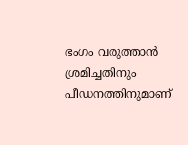ഭംഗം വരുത്താൻ ശ്രമിച്ചതിനും പീഡനത്തിനുമാണ്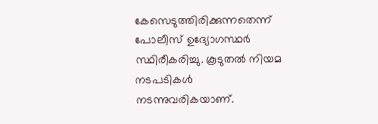കേസെടുത്തിരിക്കുന്നതെന്ന് പോലീസ് ഉദ്യോഗസ്ഥർ സ്ഥിരീകരിച്ചു. കൂടുതൽ നിയമ നടപടികൾ നടന്നുവരികയാണ്.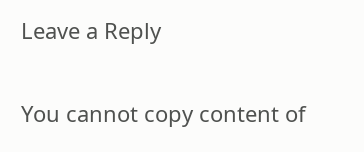Leave a Reply

You cannot copy content of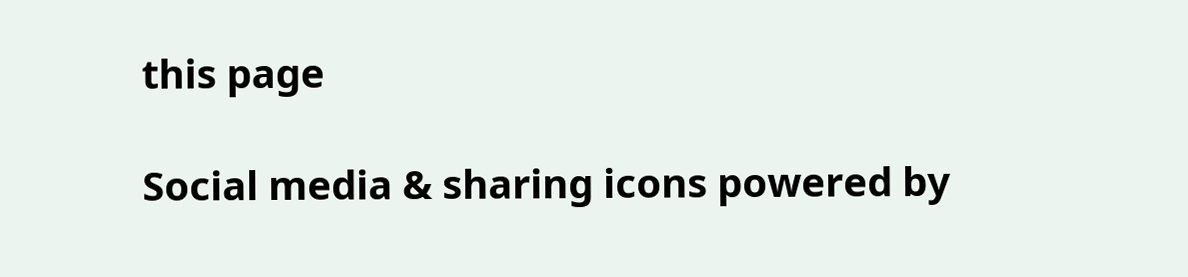this page

Social media & sharing icons powered by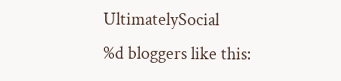UltimatelySocial
%d bloggers like this: